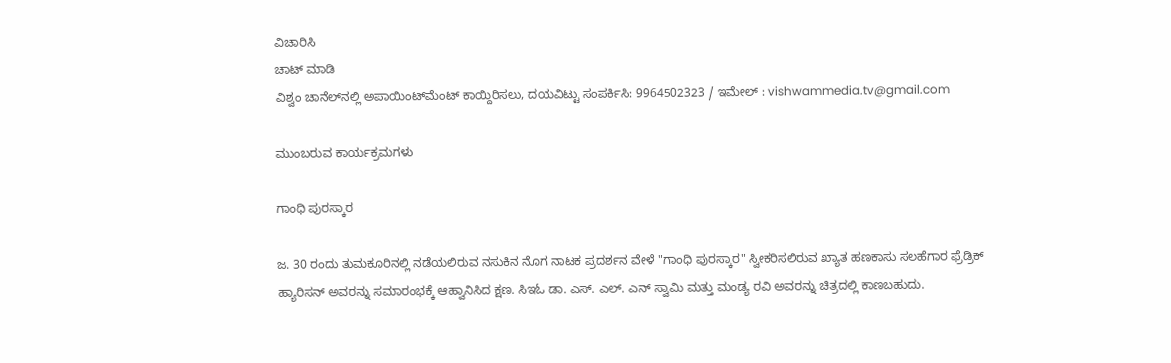ವಿಚಾರಿಸಿ
ಚಾಟ್ ಮಾಡಿ
ವಿಶ್ವಂ ಚಾನೆಲ್‌ನಲ್ಲಿ ಅಪಾಯಿಂಟ್‌ಮೆಂಟ್ ಕಾಯ್ದಿರಿಸಲು, ದಯವಿಟ್ಟು ಸಂಪರ್ಕಿಸಿ: 9964502323 / ಇಮೇಲ್ : vishwammedia.tv@gmail.com

ಮುಂಬರುವ ಕಾರ್ಯಕ್ರಮಗಳು

ಗಾಂಧಿ ಪುರಸ್ಕಾರ

ಜ. 30 ರಂದು ತುಮಕೂರಿನಲ್ಲಿ ನಡೆಯಲಿರುವ ನಸುಕಿನ ನೊಗ ನಾಟಕ ಪ್ರದರ್ಶನ ವೇಳೆ "ಗಾಂಧಿ ಪುರಸ್ಕಾರ" ಸ್ವೀಕರಿಸಲಿರುವ ಖ್ಯಾತ ಹಣಕಾಸು ಸಲಹೆಗಾರ ಫ್ರೆಡ್ರಿಕ್ ಹ್ಯಾರಿಸನ್ ಅವರನ್ನು ಸಮಾರಂಭಕ್ಕೆ ಆಹ್ವಾನಿಸಿದ ಕ್ಷಣ. ಸಿಇಓ ಡಾ. ಎಸ್. ಎಲ್. ಎನ್ ಸ್ವಾಮಿ ಮತ್ತು ಮಂಡ್ಯ ರವಿ ಅವರನ್ನು ಚಿತ್ರದಲ್ಲಿ ಕಾಣಬಹುದು.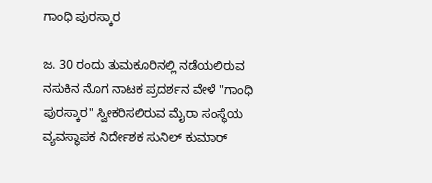ಗಾಂಧಿ ಪುರಸ್ಕಾರ

ಜ. 30 ರಂದು ತುಮಕೂರಿನಲ್ಲಿ ನಡೆಯಲಿರುವ ನಸುಕಿನ ನೊಗ ನಾಟಕ ಪ್ರದರ್ಶನ ವೇಳೆ "ಗಾಂಧಿ ಪುರಸ್ಕಾರ" ಸ್ವೀಕರಿಸಲಿರುವ ಮೈರಾ ಸಂಸ್ಥೆಯ ವ್ಯವಸ್ಥಾಪಕ ನಿರ್ದೇಶಕ ಸುನಿಲ್ ಕುಮಾರ್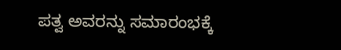ಪತ್ವ ಅವರನ್ನು ಸಮಾರಂಭಕ್ಕೆ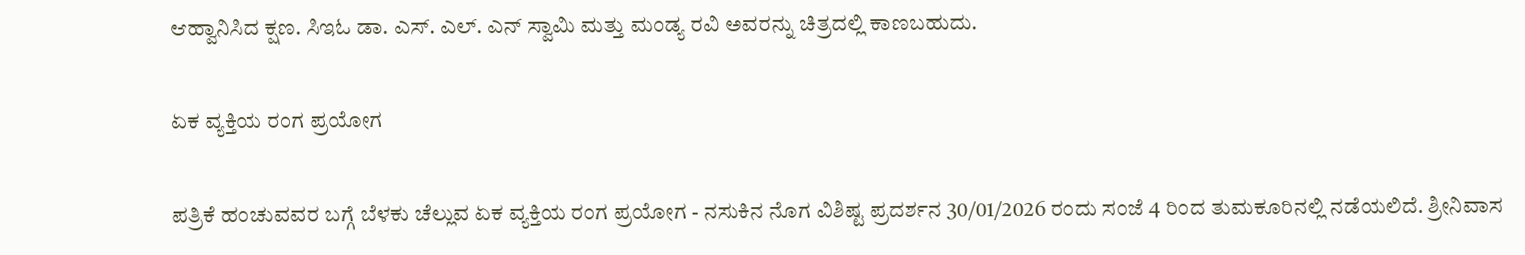ಆಹ್ವಾನಿಸಿದ ಕ್ಷಣ. ಸಿಇಓ ಡಾ. ಎಸ್. ಎಲ್. ಎನ್ ಸ್ವಾಮಿ ಮತ್ತು ಮಂಡ್ಯ ರವಿ ಅವರನ್ನು ಚಿತ್ರದಲ್ಲಿ ಕಾಣಬಹುದು.

ಏಕ ವ್ಯಕ್ತಿಯ ರಂಗ ಪ್ರಯೋಗ

ಪತ್ರಿಕೆ ಹಂಚುವವರ ಬಗ್ಗೆ ಬೆಳಕು ಚೆಲ್ಲುವ ಏಕ ವ್ಯಕ್ತಿಯ ರಂಗ ಪ್ರಯೋಗ - ನಸುಕಿನ ನೊಗ ವಿಶಿಷ್ಟ ಪ್ರದರ್ಶನ 30/01/2026 ರಂದು ಸಂಜೆ 4 ರಿಂದ ತುಮಕೂರಿನಲ್ಲಿ ನಡೆಯಲಿದೆ. ಶ್ರೀನಿವಾಸ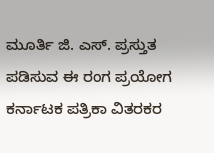ಮೂರ್ತಿ ಜಿ. ಎಸ್. ಪ್ರಸ್ತುತ ಪಡಿಸುವ ಈ ರಂಗ ಪ್ರಯೋಗ ಕರ್ನಾಟಕ ಪತ್ರಿಕಾ ವಿತರಕರ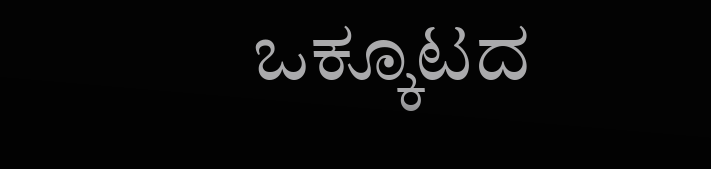ಒಕ್ಕೂಟದ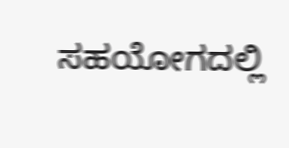ಸಹಯೋಗದಲ್ಲಿ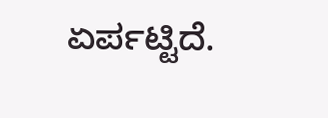ಏರ್ಪಟ್ಟಿದೆ.